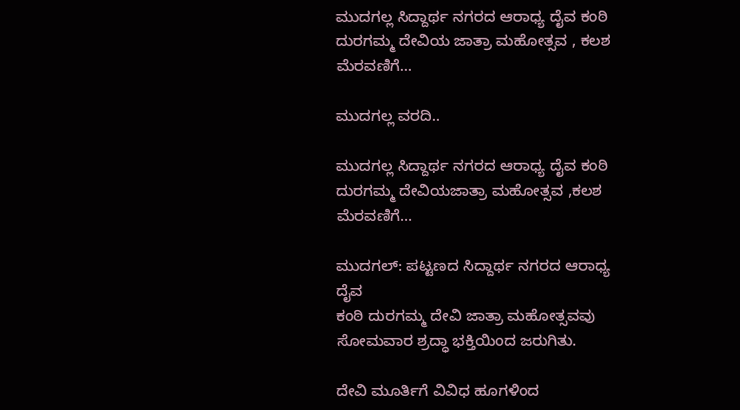ಮುದಗಲ್ಲ ಸಿದ್ದಾರ್ಥ ನಗರದ ಆರಾಧ್ಯ ದೈವ ಕಂಠಿ ದುರಗಮ್ಮ ದೇವಿಯ ಜಾತ್ರಾ ಮಹೋತ್ಸವ , ಕಲಶ ಮೆರವಣಿಗೆ…

ಮುದಗಲ್ಲ ವರದಿ..

ಮುದಗಲ್ಲ ಸಿದ್ದಾರ್ಥ ನಗರದ ಆರಾಧ್ಯ ದೈವ ಕಂಠಿ ದುರಗಮ್ಮ ದೇವಿಯಜಾತ್ರಾ ಮಹೋತ್ಸವ ,ಕಲಶ ಮೆರವಣಿಗೆ…

ಮುದಗಲ್: ಪಟ್ಟಣದ ಸಿದ್ದಾರ್ಥ ನಗರದ ಆರಾಧ್ಯ ದೈವ
ಕಂಠಿ ದುರಗಮ್ಮ ದೇವಿ ಜಾತ್ರಾ ಮಹೋತ್ಸವವು ಸೋಮವಾರ ಶ್ರದ್ಧಾ ಭಕ್ತಿಯಿಂದ ಜರುಗಿತು.

ದೇವಿ ಮೂರ್ತಿಗೆ ವಿವಿಧ ಹೂಗಳಿಂದ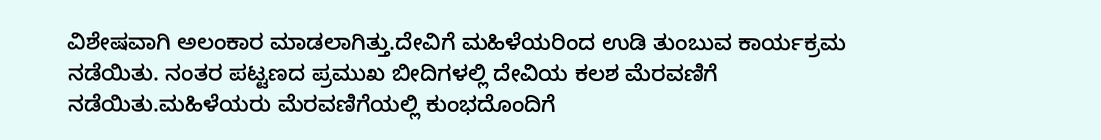ವಿಶೇಷವಾಗಿ ಅಲಂಕಾರ ಮಾಡಲಾಗಿತ್ತು.ದೇವಿಗೆ ಮಹಿಳೆಯರಿಂದ ಉಡಿ ತುಂಬುವ ಕಾರ್ಯಕ್ರಮ ನಡೆಯಿತು. ನಂತರ ಪಟ್ಟಣದ ಪ್ರಮುಖ ಬೀದಿಗಳಲ್ಲಿ ದೇವಿಯ ಕಲಶ ಮೆರವಣಿಗೆ ನಡೆಯಿತು.ಮಹಿಳೆಯರು ಮೆರವಣಿಗೆಯಲ್ಲಿ ಕುಂಭದೊಂದಿಗೆ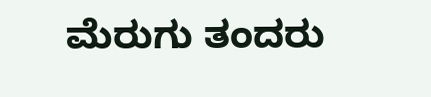ಮೆರುಗು ತಂದರು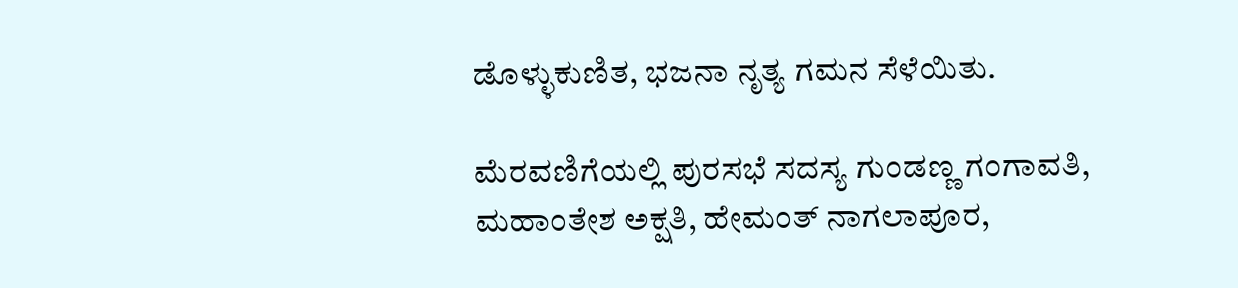ಡೊಳ್ಳುಕುಣಿತ, ಭಜನಾ ನೃತ್ಯ ಗಮನ ಸೆಳೆಯಿತು.

ಮೆರವಣಿಗೆಯಲ್ಲಿ ಪುರಸಭೆ ಸದಸ್ಯ ಗುಂಡಣ್ಣ ಗಂಗಾವತಿ, ಮಹಾಂತೇಶ ಅಕ್ಷತಿ, ಹೇಮಂತ್ ನಾಗಲಾಪೂರ,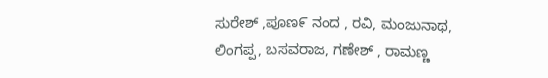ಸುರೇಶ್ ,ಪೂಣ೯ ನಂದ , ರವಿ, ಮಂಜುನಾಥ, ಲಿಂಗಪ್ಪ, ಬಸವರಾಜ, ಗಣೇಶ್ , ರಾಮಣ್ಣ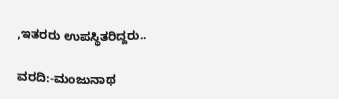,ಇತರರು ಉಪಸ್ಥಿತರಿದ್ದರು..

ವರದಿ:-ಮಂಜುನಾಥ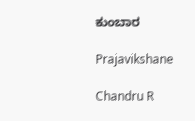ಕುಂಬಾರ

Prajavikshane

Chandru R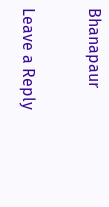Bhanapaur

Leave a Reply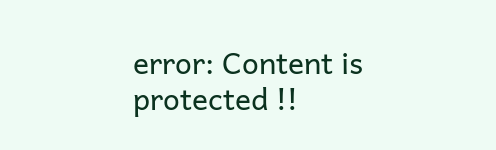error: Content is protected !!